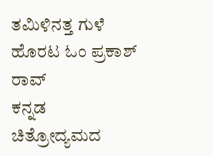ತಮಿಳಿನತ್ತ ಗುಳೆ ಹೊರಟ ಓಂ ಪ್ರಕಾಶ್ ರಾವ್
ಕನ್ನಡ ಚಿತ್ರೋದ್ಯಮದ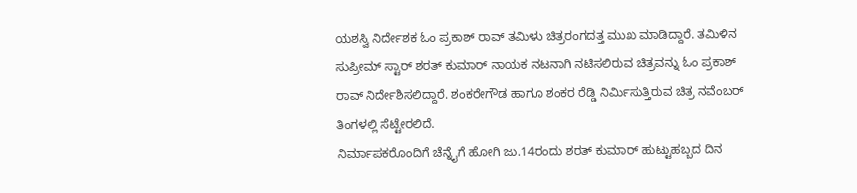ಯಶಸ್ವಿ ನಿರ್ದೇಶಕ ಓಂ ಪ್ರಕಾಶ್ ರಾವ್ ತಮಿಳು ಚಿತ್ರರಂಗದತ್ತ ಮುಖ ಮಾಡಿದ್ದಾರೆ. ತಮಿಳಿನ ಸುಪ್ರೀಮ್ ಸ್ಟಾರ್ ಶರತ್ ಕುಮಾರ್ ನಾಯಕ ನಟನಾಗಿ ನಟಿಸಲಿರುವ ಚಿತ್ರವನ್ನು ಓಂ ಪ್ರಕಾಶ್ ರಾವ್ ನಿರ್ದೇಶಿಸಲಿದ್ದಾರೆ. ಶಂಕರೇಗೌಡ ಹಾಗೂ ಶಂಕರ ರೆಡ್ಡಿ ನಿರ್ಮಿಸುತ್ತಿರುವ ಚಿತ್ರ ನವೆಂಬರ್ ತಿಂಗಳಲ್ಲಿ ಸೆಟ್ಟೇರಲಿದೆ.
ನಿರ್ಮಾಪಕರೊಂದಿಗೆ ಚೆನ್ನೈಗೆ ಹೋಗಿ ಜು.14ರಂದು ಶರತ್ ಕುಮಾರ್ ಹುಟ್ಟುಹಬ್ಬದ ದಿನ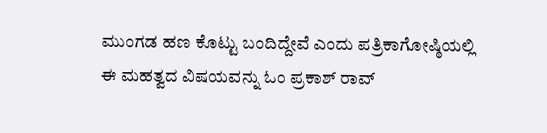ಮುಂಗಡ ಹಣ ಕೊಟ್ಟು ಬಂದಿದ್ದೇವೆ ಎಂದು ಪತ್ರಿಕಾಗೋಷ್ಠಿಯಲ್ಲಿ ಈ ಮಹತ್ವದ ವಿಷಯವನ್ನು ಓಂ ಪ್ರಕಾಶ್ ರಾವ್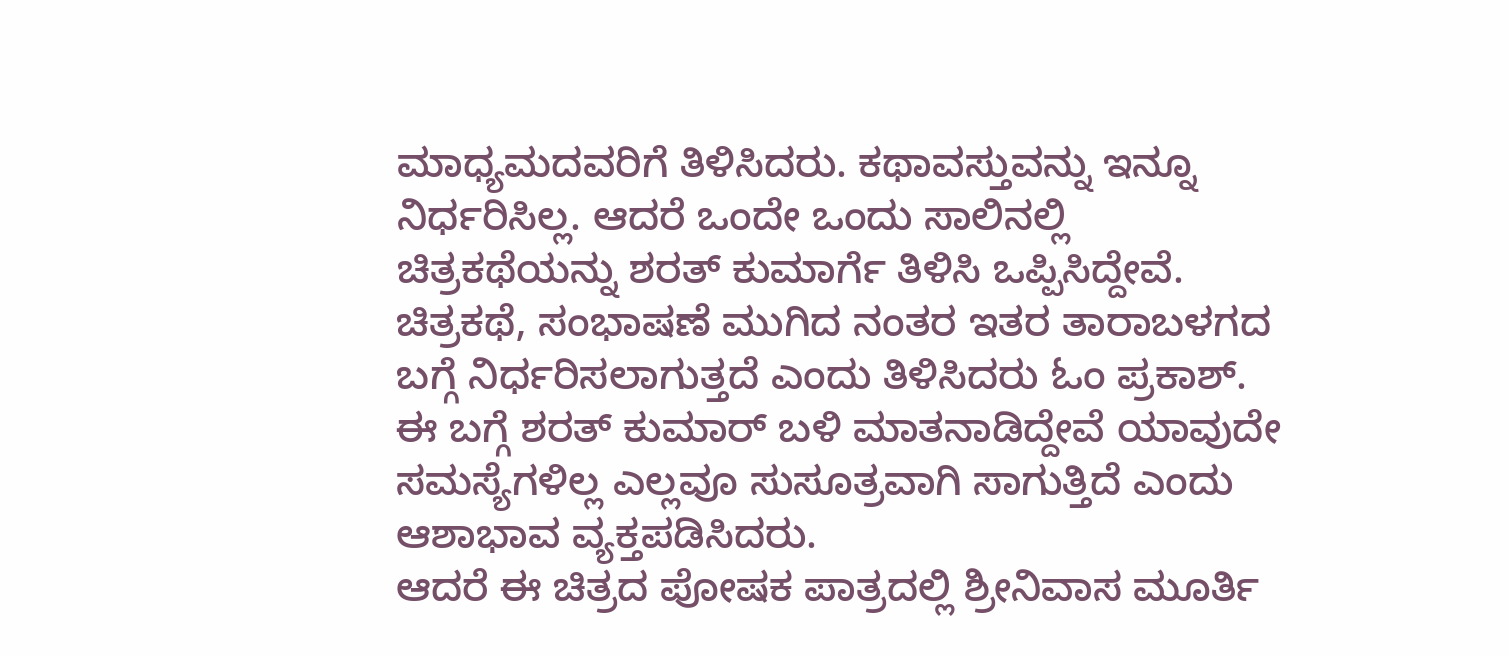ಮಾಧ್ಯಮದವರಿಗೆ ತಿಳಿಸಿದರು. ಕಥಾವಸ್ತುವನ್ನು ಇನ್ನೂ ನಿರ್ಧರಿಸಿಲ್ಲ. ಆದರೆ ಒಂದೇ ಒಂದು ಸಾಲಿನಲ್ಲಿ ಚಿತ್ರಕಥೆಯನ್ನು ಶರತ್ ಕುಮಾರ್ಗೆ ತಿಳಿಸಿ ಒಪ್ಪಿಸಿದ್ದೇವೆ. ಚಿತ್ರಕಥೆ, ಸಂಭಾಷಣೆ ಮುಗಿದ ನಂತರ ಇತರ ತಾರಾಬಳಗದ ಬಗ್ಗೆ ನಿರ್ಧರಿಸಲಾಗುತ್ತದೆ ಎಂದು ತಿಳಿಸಿದರು ಓಂ ಪ್ರಕಾಶ್. ಈ ಬಗ್ಗೆ ಶರತ್ ಕುಮಾರ್ ಬಳಿ ಮಾತನಾಡಿದ್ದೇವೆ ಯಾವುದೇ ಸಮಸ್ಯೆಗಳಿಲ್ಲ ಎಲ್ಲವೂ ಸುಸೂತ್ರವಾಗಿ ಸಾಗುತ್ತಿದೆ ಎಂದು ಆಶಾಭಾವ ವ್ಯಕ್ತಪಡಿಸಿದರು.
ಆದರೆ ಈ ಚಿತ್ರದ ಪೋಷಕ ಪಾತ್ರದಲ್ಲಿ ಶ್ರೀನಿವಾಸ ಮೂರ್ತಿ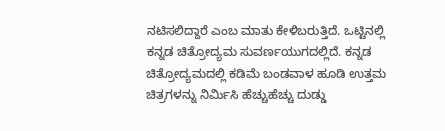ನಟಿಸಲಿದ್ದಾರೆ ಎಂಬ ಮಾತು ಕೇಳಿಬರುತ್ತಿದೆ. ಒಟ್ಟಿನಲ್ಲಿ ಕನ್ನಡ ಚಿತ್ರೋದ್ಯಮ ಸುವರ್ಣಯುಗದಲ್ಲಿದೆ. ಕನ್ನಡ ಚಿತ್ರೋದ್ಯಮದಲ್ಲಿ ಕಡಿಮೆ ಬಂಡವಾಳ ಹೂಡಿ ಉತ್ತಮ ಚಿತ್ರಗಳನ್ನು ನಿರ್ಮಿಸಿ ಹೆಚ್ಚುಹೆಚ್ಚು ದುಡ್ಡು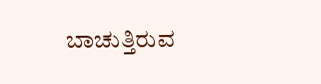ಬಾಚುತ್ತಿರುವ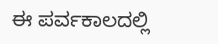ಈ ಪರ್ವಕಾಲದಲ್ಲಿ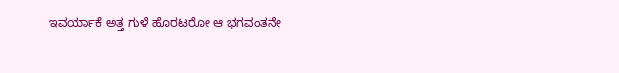ಇವರ್ಯಾಕೆ ಅತ್ತ ಗುಳೆ ಹೊರಟರೋ ಆ ಭಗವಂತನೇ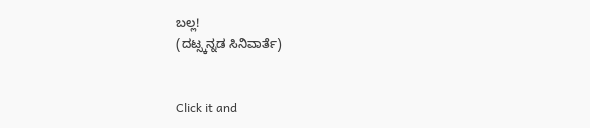ಬಲ್ಲ!
(ದಟ್ಸ್ಕನ್ನಡ ಸಿನಿವಾರ್ತೆ)


Click it and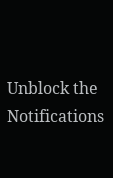Unblock the Notifications